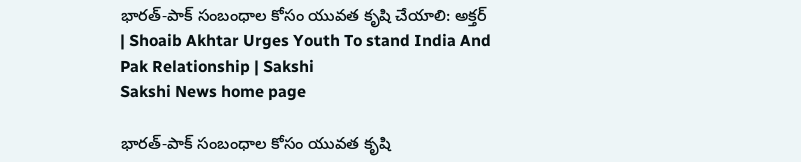భారత్‌-పాక్‌ సంబంధాల కోసం యువత కృషి చేయాలి: అక్తర్‌ | Shoaib Akhtar Urges Youth To stand India And Pak Relationship | Sakshi
Sakshi News home page

భారత్‌-పాక్‌ సంబంధాల కోసం యువత కృషి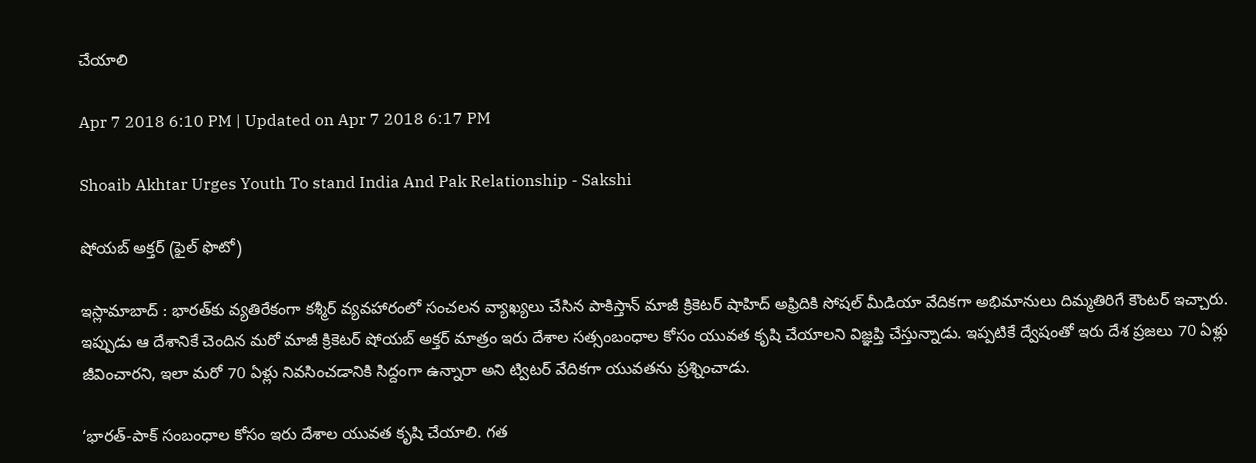చేయాలి

Apr 7 2018 6:10 PM | Updated on Apr 7 2018 6:17 PM

Shoaib Akhtar Urges Youth To stand India And Pak Relationship - Sakshi

షోయబ్‌ అక్తర్‌ (ఫైల్‌ ఫొటో)

ఇస్లామాబాద్‌ : భారత్‌కు వ్యతిరేకంగా కశ్మీర్‌ వ్యవహారంలో సంచలన వ్యాఖ్యలు చేసిన పాకిస్తాన్‌ మాజీ క్రికెటర్‌ షాహిద్‌ అఫ్రిదికి సోషల్‌ మీడియా వేదికగా అభిమానులు దిమ్మతిరిగే కౌంటర్‌ ఇచ్చారు.  ఇప్పుడు ఆ దేశానికే చెందిన మరో మాజీ క్రికెటర్‌ షోయబ్‌ అక్తర్‌ మాత్రం ఇరు దేశాల సత్సంబంధాల కోసం యువత కృషి చేయాలని విజ్ఞప్తి చేస్తున్నాడు. ఇప్పటికే ద్వేషంతో ఇరు దేశ ప్రజలు 70 ఏళ్లు జీవించారని, ఇలా మరో 70 ఏళ్లు నివసించడానికి సిద్దంగా ఉన్నారా అని ట్విటర్‌ వేదికగా యువతను ప్రశ్నించాడు.

‘భారత్‌-పాక్‌ సంబంధాల కోసం ఇరు దేశాల యువత కృషి చేయాలి. గత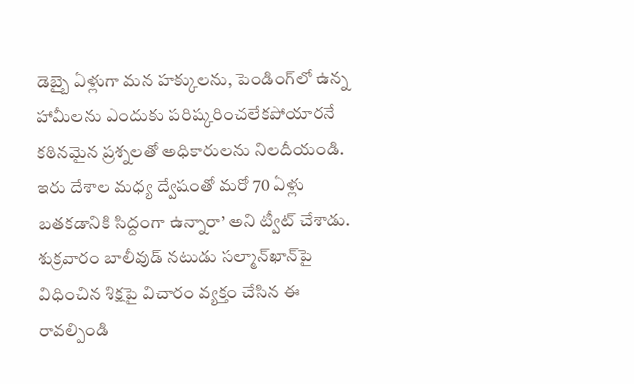డెబ్బై ఏళ్లుగా మన హక్కులను, పెండింగ్‌లో ఉన్న హామీలను ఎందుకు పరిష్కరించలేకపోయారనే కఠినమైన ప్రశ్నలతో అధికారులను నిలదీయండి. ఇరు దేశాల మధ్య ద్వేషంతో మరో 70 ఏళ్లు బతకడానికి సిద్దంగా ఉన్నారా’ అని ట్వీట్‌ చేశాడు. శుక్రవారం బాలీవుడ్‌ నటుడు సల్మాన్‌ఖాన్‌పై విధించిన శిక్షపై విచారం వ్యక్తం చేసిన ఈ రావల్పిండి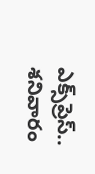ఎక్స్‌ప్రెస్‌.. శనివారం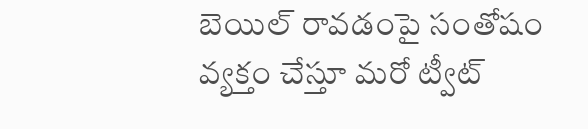బెయిల్‌ రావడంపై సంతోషం వ్యక్తం చేస్తూ మరో ట్వీట్‌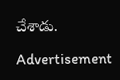చేశాడు.

Advertisement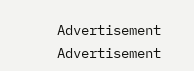Advertisement
Advertisement